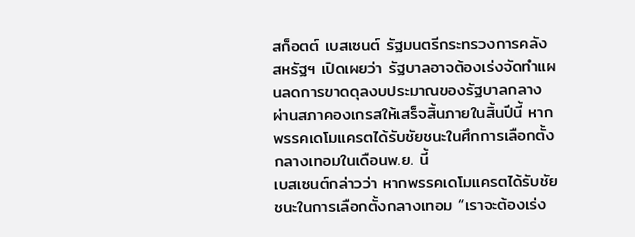สก็อตต์ เบสเซนต์ รัฐมนตรีกระทรวงการคลังสหรัฐฯ เปิดเผยว่า รัฐบาลอาจต้องเร่งจัดทำแผนลดการขาดดุลงบประมาณของรัฐบาลกลางผ่านสภาคองเกรสให้เสร็จสิ้นภายในสิ้นปีนี้ หากพรรคเดโมแครตได้รับชัยชนะในศึกการเลือกตั้งกลางเทอมในเดือนพ.ย. นี้
เบสเซนต์กล่าวว่า หากพรรคเดโมแครตได้รับชัยชนะในการเลือกตั้งกลางเทอม “เราจะต้องเร่ง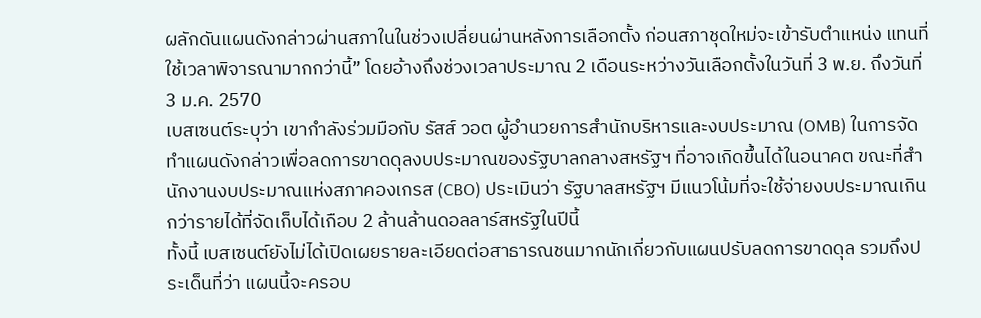ผลักดันแผนดังกล่าวผ่านสภาในในช่วงเปลี่ยนผ่านหลังการเลือกตั้ง ก่อนสภาชุดใหม่จะเข้ารับตำแหน่ง แทนที่ใช้เวลาพิจารณามากกว่านี้” โดยอ้างถึงช่วงเวลาประมาณ 2 เดือนระหว่างวันเลือกตั้งในวันที่ 3 พ.ย. ถึงวันที่ 3 ม.ค. 2570
เบสเซนต์ระบุว่า เขากำลังร่วมมือกับ รัสส์ วอต ผู้อำนวยการสำนักบริหารและงบประมาณ (OMB) ในการจัดทำแผนดังกล่าวเพื่อลดการขาดดุลงบประมาณของรัฐบาลกลางสหรัฐฯ ที่อาจเกิดขึ้นได้ในอนาคต ขณะที่สำนักงานงบประมาณแห่งสภาคองเกรส (CBO) ประเมินว่า รัฐบาลสหรัฐฯ มีแนวโน้มที่จะใช้จ่ายงบประมาณเกินกว่ารายได้ที่จัดเก็บได้เกือบ 2 ล้านล้านดอลลาร์สหรัฐในปีนี้
ทั้งนี้ เบสเซนต์ยังไม่ได้เปิดเผยรายละเอียดต่อสาธารณชนมากนักเกี่ยวกับแผนปรับลดการขาดดุล รวมถึงประเด็นที่ว่า แผนนี้จะครอบ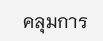คลุมการ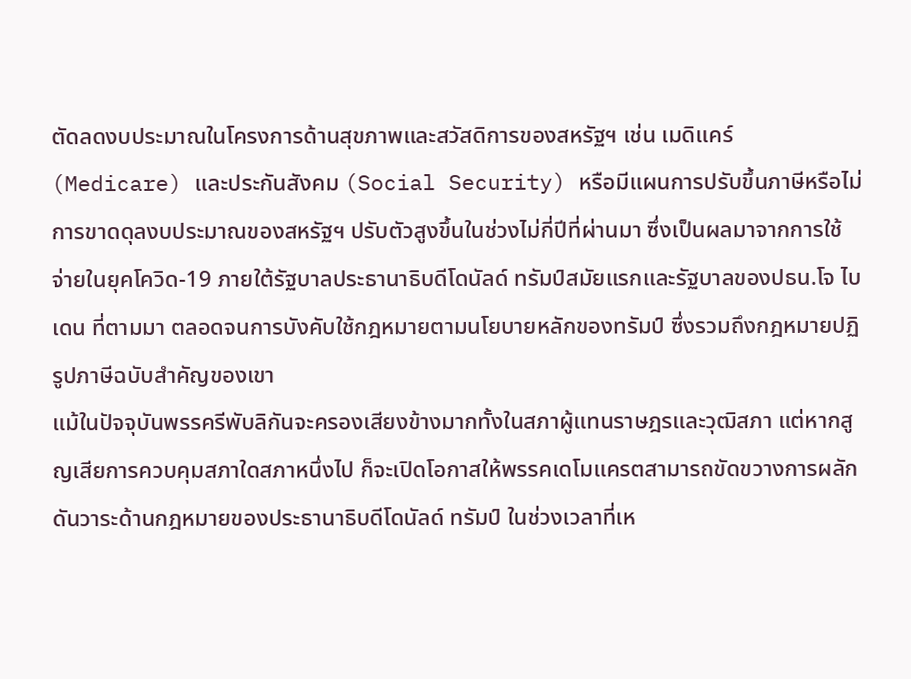ตัดลดงบประมาณในโครงการด้านสุขภาพและสวัสดิการของสหรัฐฯ เช่น เมดิแคร์ (Medicare) และประกันสังคม (Social Security) หรือมีแผนการปรับขึ้นภาษีหรือไม่
การขาดดุลงบประมาณของสหรัฐฯ ปรับตัวสูงขึ้นในช่วงไม่กี่ปีที่ผ่านมา ซึ่งเป็นผลมาจากการใช้จ่ายในยุคโควิด-19 ภายใต้รัฐบาลประธานาธิบดีโดนัลด์ ทรัมป์สมัยแรกและรัฐบาลของปธน.โจ ไบเดน ที่ตามมา ตลอดจนการบังคับใช้กฎหมายตามนโยบายหลักของทรัมป์ ซึ่งรวมถึงกฎหมายปฏิรูปภาษีฉบับสำคัญของเขา
แม้ในปัจจุบันพรรครีพับลิกันจะครองเสียงข้างมากทั้งในสภาผู้แทนราษฎรและวุฒิสภา แต่หากสูญเสียการควบคุมสภาใดสภาหนึ่งไป ก็จะเปิดโอกาสให้พรรคเดโมแครตสามารถขัดขวางการผลักดันวาระด้านกฎหมายของประธานาธิบดีโดนัลด์ ทรัมป์ ในช่วงเวลาที่เห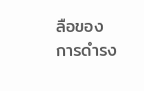ลือของการดำรง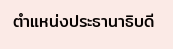ตำแหน่งประธานาธิบดี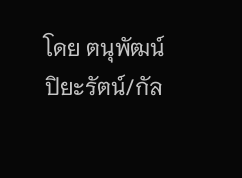โดย ตนุพัฒน์ ปิยะรัตน์/กัล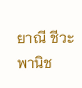ยาณี ชีวะพานิช